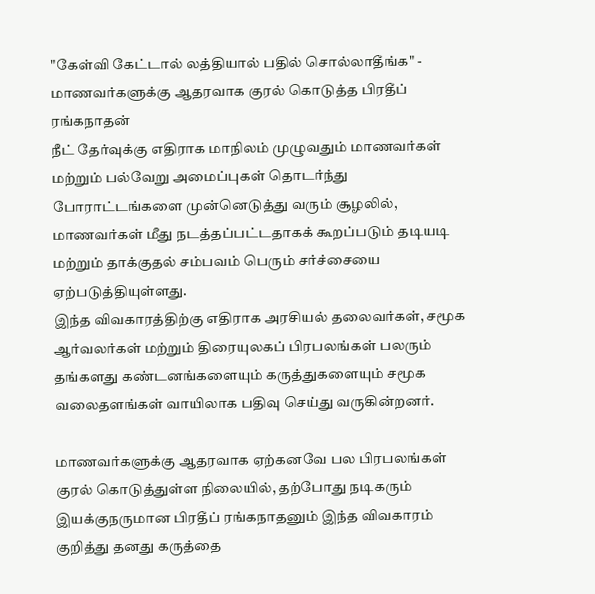"கேள்வி கேட்டால் லத்தியால் பதில் சொல்லாதீங்க" - மாணவர்களுக்கு ஆதரவாக குரல் கொடுத்த பிரதீப் ரங்கநாதன்
நீட் தேர்வுக்கு எதிராக மாநிலம் முழுவதும் மாணவர்கள் மற்றும் பல்வேறு அமைப்புகள் தொடர்ந்து போராட்டங்களை முன்னெடுத்து வரும் சூழலில், மாணவர்கள் மீது நடத்தப்பட்டதாகக் கூறப்படும் தடியடி மற்றும் தாக்குதல் சம்பவம் பெரும் சர்ச்சையை ஏற்படுத்தியுள்ளது.
இந்த விவகாரத்திற்கு எதிராக அரசியல் தலைவர்கள், சமூக ஆர்வலர்கள் மற்றும் திரையுலகப் பிரபலங்கள் பலரும் தங்களது கண்டனங்களையும் கருத்துகளையும் சமூக வலைதளங்கள் வாயிலாக பதிவு செய்து வருகின்றனர்.

மாணவர்களுக்கு ஆதரவாக ஏற்கனவே பல பிரபலங்கள் குரல் கொடுத்துள்ள நிலையில், தற்போது நடிகரும் இயக்குநருமான பிரதீப் ரங்கநாதனும் இந்த விவகாரம் குறித்து தனது கருத்தை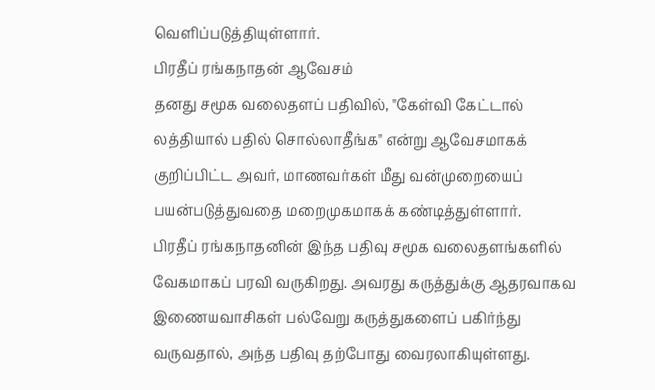வெளிப்படுத்தியுள்ளார்.
பிரதீப் ரங்கநாதன் ஆவேசம்
தனது சமூக வலைதளப் பதிவில், "கேள்வி கேட்டால் லத்தியால் பதில் சொல்லாதீங்க" என்று ஆவேசமாகக் குறிப்பிட்ட அவர், மாணவர்கள் மீது வன்முறையைப் பயன்படுத்துவதை மறைமுகமாகக் கண்டித்துள்ளார்.
பிரதீப் ரங்கநாதனின் இந்த பதிவு சமூக வலைதளங்களில் வேகமாகப் பரவி வருகிறது. அவரது கருத்துக்கு ஆதரவாகவ இணையவாசிகள் பல்வேறு கருத்துகளைப் பகிர்ந்து வருவதால், அந்த பதிவு தற்போது வைரலாகியுள்ளது.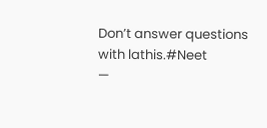Don’t answer questions with lathis.#Neet
—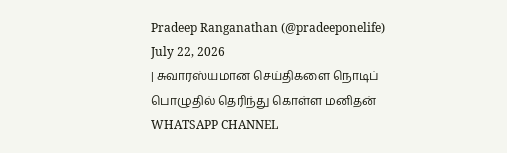Pradeep Ranganathan (@pradeeponelife) July 22, 2026
| சுவாரஸ்யமான செய்திகளை நொடிப் பொழுதில் தெரிந்து கொள்ள மனிதன் WHATSAPP CHANNEL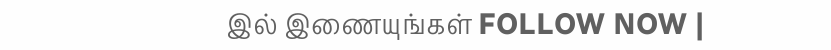இல் இணையுங்கள் FOLLOW NOW |